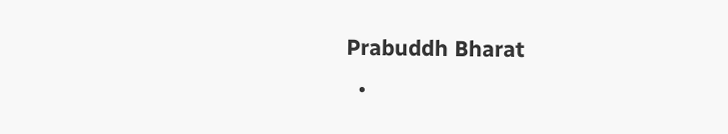Prabuddh Bharat
  •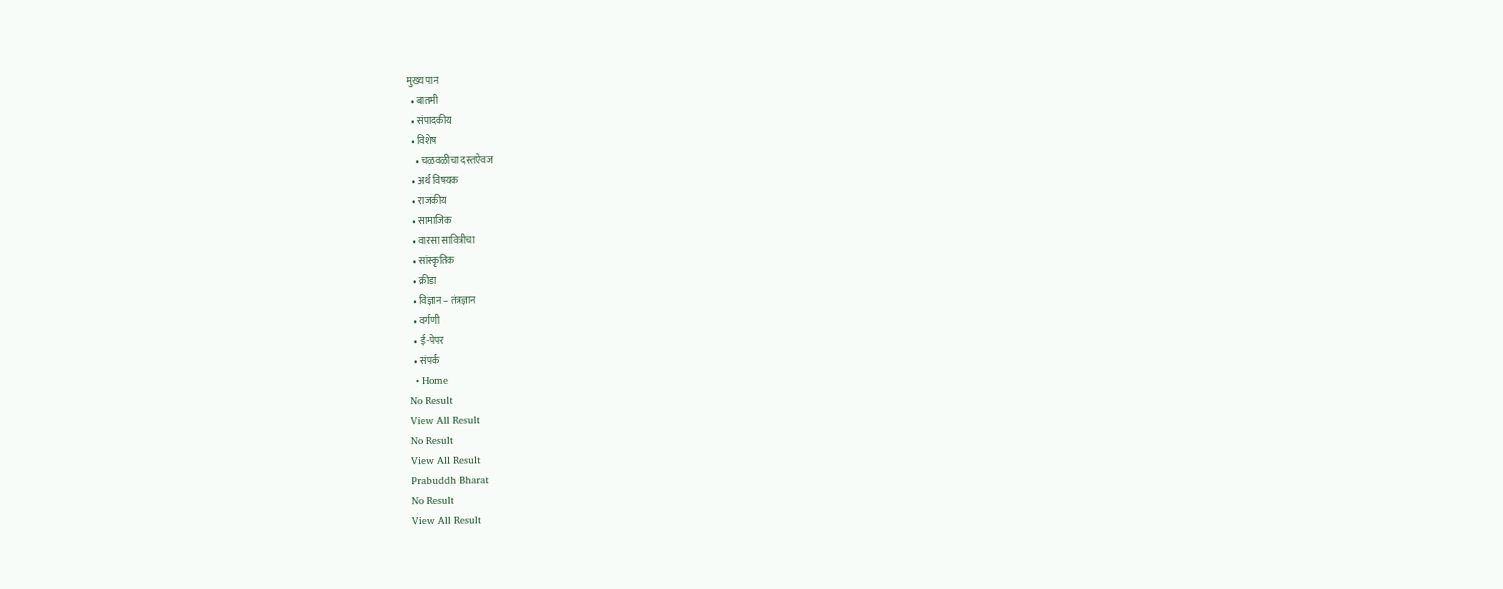मुख्य पान
  • बातमी
  • संपादकीय
  • विशेष
    • चळवळीचा दस्तऐवज
  • अर्थ विषयक
  • राजकीय
  • सामाजिक
  • वारसा सावित्रीचा
  • सांस्कृतिक
  • क्रीडा
  • विज्ञान – तंत्रज्ञान
  • वर्गणी
  • ई-पेपर
  • संपर्क
  • Home
No Result
View All Result
No Result
View All Result
Prabuddh Bharat
No Result
View All Result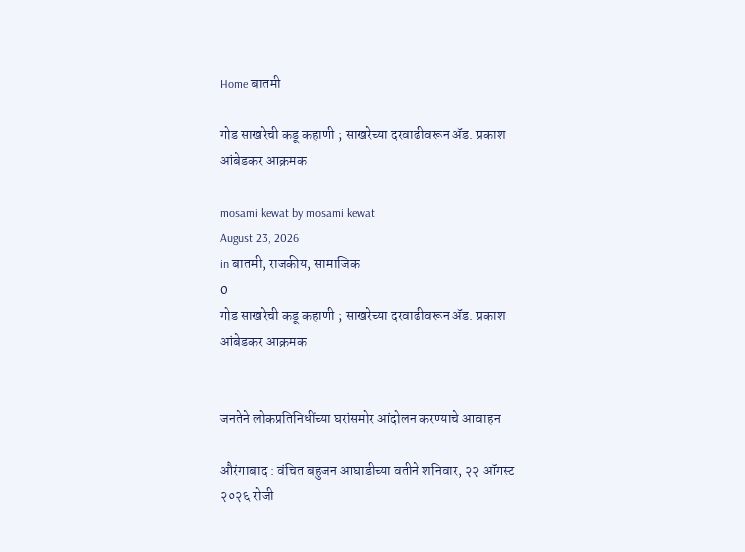Home बातमी

गोड साखरेची कडू कहाणी ; साखरेच्या दरवाढीवरून ॲड. प्रकाश आंबेडकर आक्रमक

mosami kewat by mosami kewat
August 23, 2026
in बातमी, राजकीय, सामाजिक
0
गोड साखरेची कडू कहाणी ; साखरेच्या दरवाढीवरून ॲड. प्रकाश आंबेडकर आक्रमक


जनतेने लोकप्रतिनिधींच्या घरांसमोर आंदोलन करण्याचे आवाहन

औरंगाबाद : वंचित बहुजन आघाडीच्या वतीने शनिवार, २२ ऑगस्ट २०२६ रोजी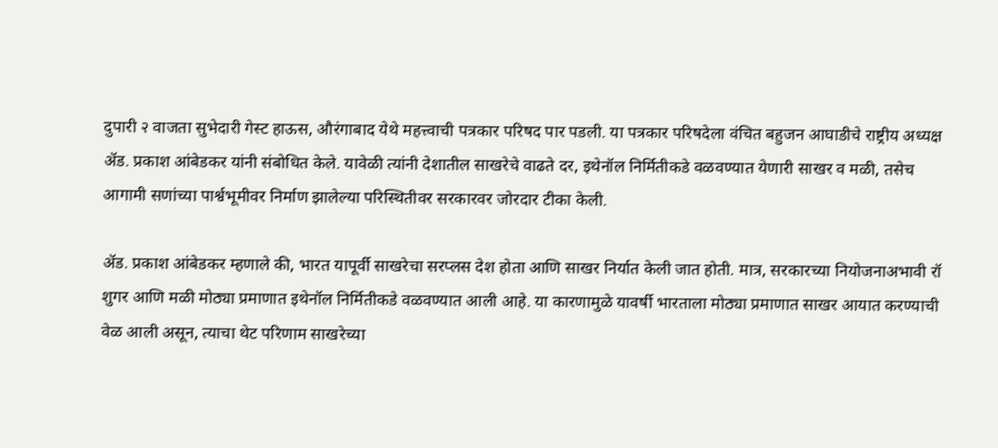दुपारी २ वाजता सुभेदारी गेस्ट हाऊस, औरंगाबाद येथे महत्त्वाची पत्रकार परिषद पार पडली. या पत्रकार परिषदेला वंचित बहुजन आघाडीचे राष्ट्रीय अध्यक्ष ॲड. प्रकाश आंबेडकर यांनी संबोधित केले. यावेळी त्यांनी देशातील साखरेचे वाढते दर, इथेनॉल निर्मितीकडे वळवण्यात येणारी साखर व मळी, तसेच आगामी सणांच्या पार्श्वभूमीवर निर्माण झालेल्या परिस्थितीवर सरकारवर जोरदार टीका केली.

ॲड. प्रकाश आंबेडकर म्हणाले की, भारत यापूर्वी साखरेचा सरप्लस देश होता आणि साखर निर्यात केली जात होती. मात्र, सरकारच्या नियोजनाअभावी रॉ शुगर आणि मळी मोठ्या प्रमाणात इथेनॉल निर्मितीकडे वळवण्यात आली आहे. या कारणामुळे यावर्षी भारताला मोठ्या प्रमाणात साखर आयात करण्याची वेळ आली असून, त्याचा थेट परिणाम साखरेच्या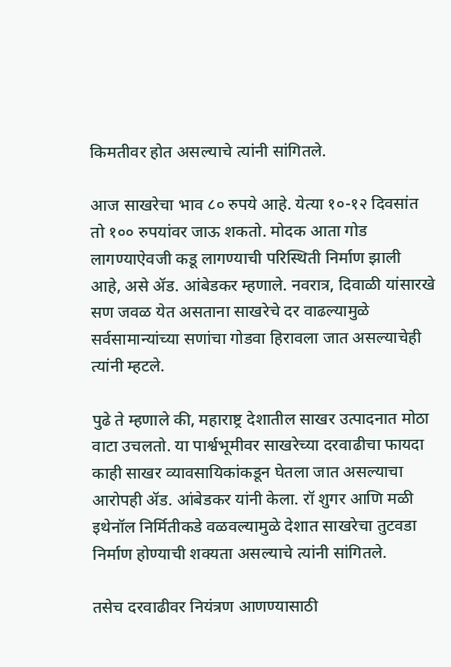किमतीवर होत असल्याचे त्यांनी सांगितले.

आज साखरेचा भाव ८० रुपये आहे. येत्या १०-१२ दिवसांत तो १०० रुपयांवर जाऊ शकतो. मोदक आता गोड लागण्याऐवजी कडू लागण्याची परिस्थिती निर्माण झाली आहे, असे ॲड. आंबेडकर म्हणाले. नवरात्र, दिवाळी यांसारखे सण जवळ येत असताना साखरेचे दर वाढल्यामुळे सर्वसामान्यांच्या सणांचा गोडवा हिरावला जात असल्याचेही त्यांनी म्हटले.

पुढे ते म्हणाले की, महाराष्ट्र देशातील साखर उत्पादनात मोठा वाटा उचलतो. या पार्श्वभूमीवर साखरेच्या दरवाढीचा फायदा काही साखर व्यावसायिकांकडून घेतला जात असल्याचा आरोपही ॲड. आंबेडकर यांनी केला. रॉ शुगर आणि मळी इथेनॉल निर्मितीकडे वळवल्यामुळे देशात साखरेचा तुटवडा निर्माण होण्याची शक्यता असल्याचे त्यांनी सांगितले.

तसेच दरवाढीवर नियंत्रण आणण्यासाठी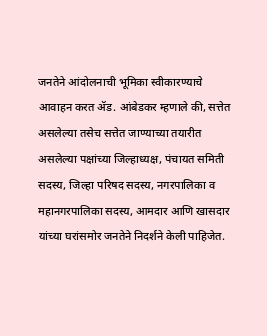जनतेने आंदोलनाची भूमिका स्वीकारण्याचे आवाहन करत ॲड. आंबेडकर म्हणाले की, सत्तेत असलेल्या तसेच सत्तेत जाण्याच्या तयारीत असलेल्या पक्षांच्या जिल्हाध्यक्ष, पंचायत समिती सदस्य, जिल्हा परिषद सदस्य, नगरपालिका व महानगरपालिका सदस्य, आमदार आणि खासदार यांच्या घरांसमोर जनतेने निदर्शने केली पाहिजेत.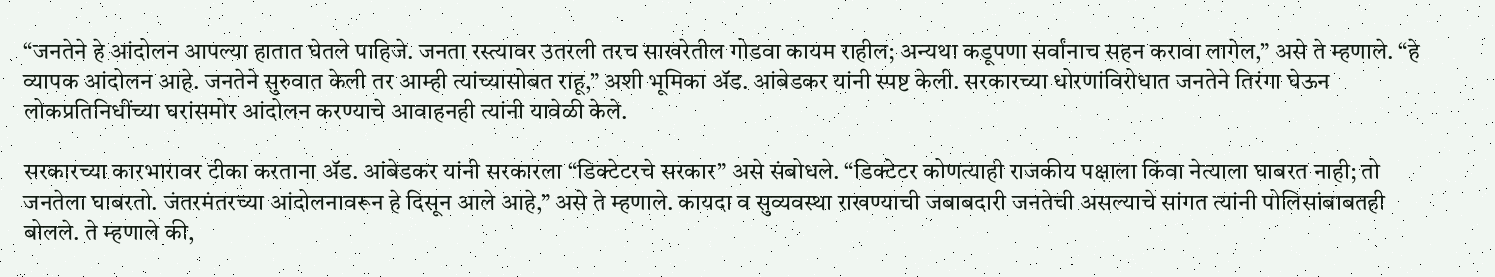“जनतेने हे आंदोलन आपल्या हातात घेतले पाहिजे. जनता रस्त्यावर उतरली तरच साखरेतील गोडवा कायम राहील; अन्यथा कडूपणा सर्वांनाच सहन करावा लागेल,” असे ते म्हणाले. “हे व्यापक आंदोलन आहे. जनतेने सुरुवात केली तर आम्ही त्यांच्यासोबत राहू,” अशी भूमिका ॲड. आंबेडकर यांनी स्पष्ट केली. सरकारच्या धोरणांविरोधात जनतेने तिरंगा घेऊन लोकप्रतिनिधींच्या घरांसमोर आंदोलन करण्याचे आवाहनही त्यांनी यावेळी केले.

सरकारच्या कारभारावर टीका करताना ॲड. आंबेडकर यांनी सरकारला “डिक्टेटरचे सरकार” असे संबोधले. “डिक्टेटर कोणत्याही राजकीय पक्षाला किंवा नेत्याला घाबरत नाही; तो जनतेला घाबरतो. जंतरमंतरच्या आंदोलनावरून हे दिसून आले आहे,” असे ते म्हणाले. कायदा व सुव्यवस्था राखण्याची जबाबदारी जनतेची असल्याचे सांगत त्यांनी पोलिसांबाबतही बोलले. ते म्हणाले की,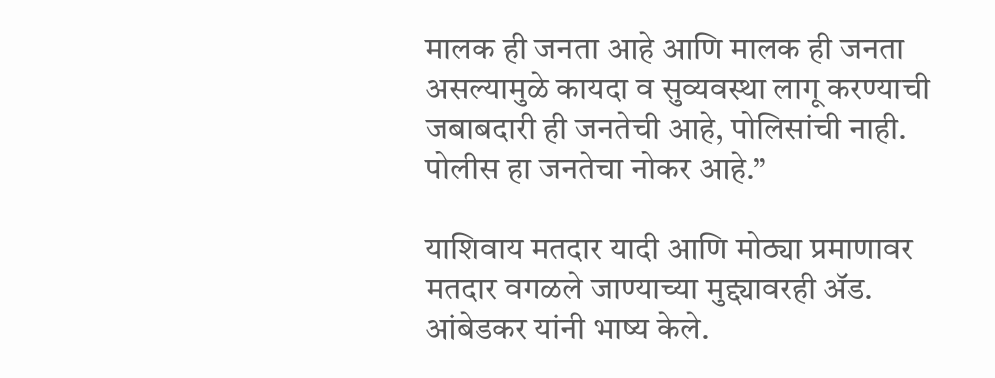मालक ही जनता आहे आणि मालक ही जनता असल्यामुळे कायदा व सुव्यवस्था लागू करण्याची जबाबदारी ही जनतेची आहे, पोलिसांची नाही. पोलीस हा जनतेचा नोकर आहे.”

याशिवाय मतदार यादी आणि मोठ्या प्रमाणावर मतदार वगळले जाण्याच्या मुद्द्यावरही ॲड. आंबेडकर यांनी भाष्य केले.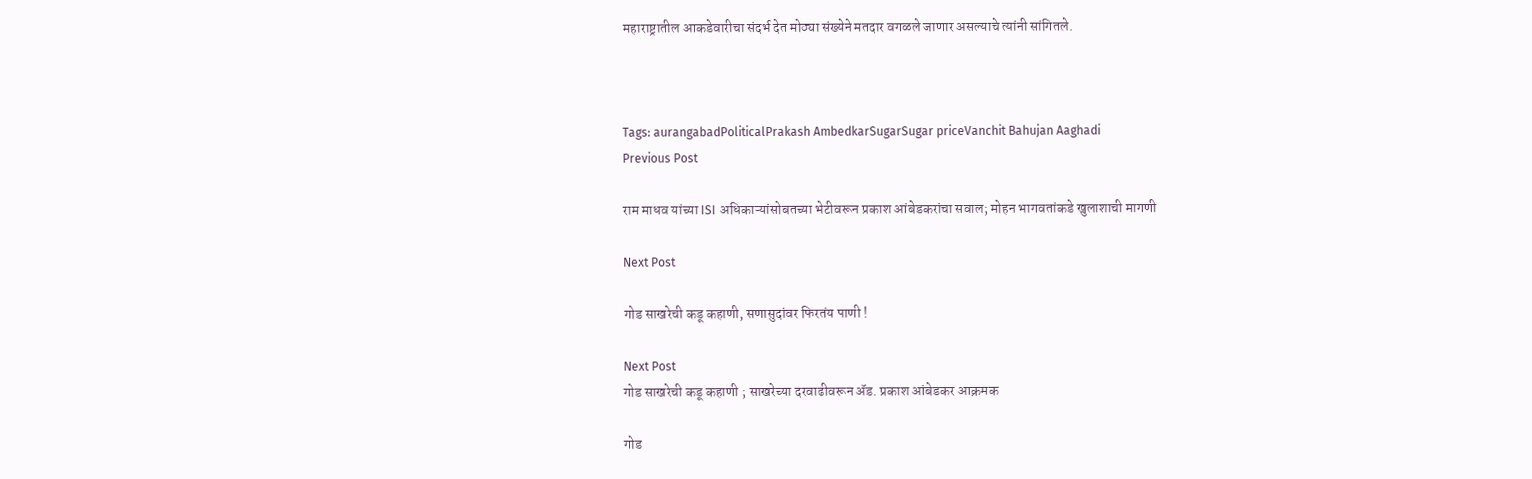महाराष्ट्रातील आकडेवारीचा संदर्भ देत मोठ्या संख्येने मतदार वगळले जाणार असल्याचे त्यांनी सांगितले.



Tags: aurangabadPoliticalPrakash AmbedkarSugarSugar priceVanchit Bahujan Aaghadi
Previous Post

राम माधव यांच्या ISI अधिकाऱ्यांसोबतच्या भेटीवरून प्रकाश आंबेडकरांचा सवाल; मोहन भागवतांकडे खुलाशाची मागणी

Next Post

गोड साखरेची कडू कहाणी, सणासुदांवर फिरतंय पाणी !

Next Post
गोड साखरेची कडू कहाणी ; साखरेच्या दरवाढीवरून ॲड. प्रकाश आंबेडकर आक्रमक

गोड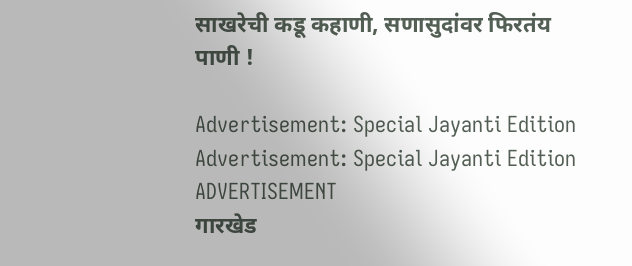साखरेची कडू कहाणी, सणासुदांवर फिरतंय पाणी !

Advertisement: Special Jayanti Edition Advertisement: Special Jayanti Edition
ADVERTISEMENT
गारखेड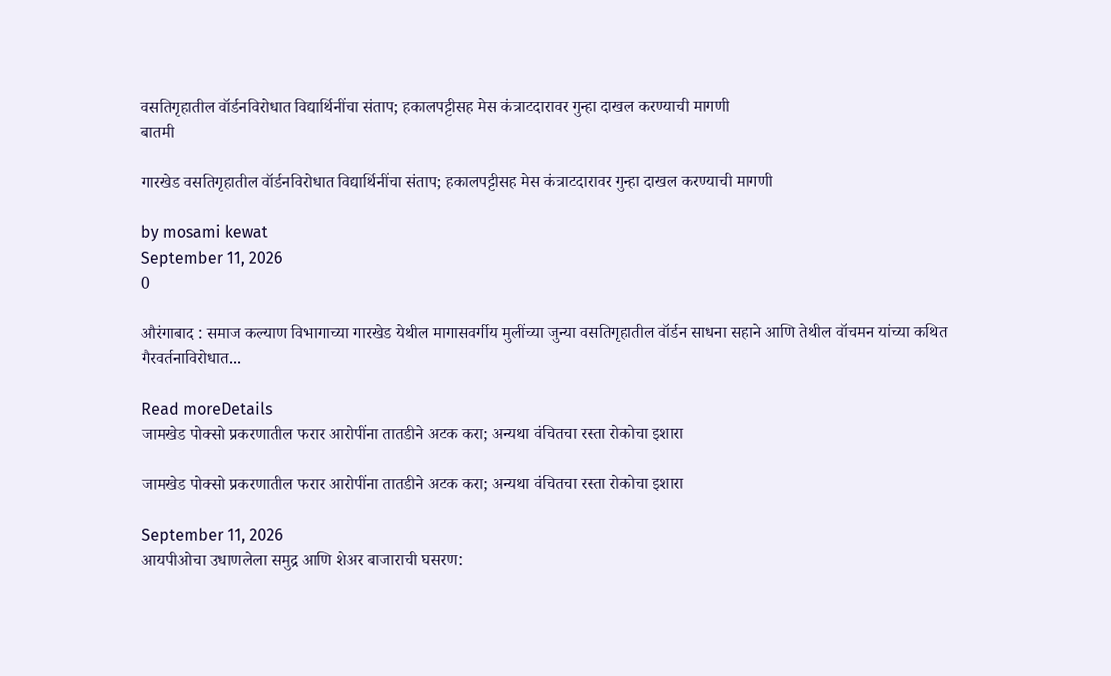वसतिगृहातील वॉर्डनविरोधात विद्यार्थिनींचा संताप; हकालपट्टीसह मेस कंत्राटदारावर गुन्हा दाखल करण्याची मागणी
बातमी

गारखेड वसतिगृहातील वॉर्डनविरोधात विद्यार्थिनींचा संताप; हकालपट्टीसह मेस कंत्राटदारावर गुन्हा दाखल करण्याची मागणी

by mosami kewat
September 11, 2026
0

औरंगाबाद : समाज कल्याण विभागाच्या गारखेड येथील मागासवर्गीय मुलींच्या जुन्या वसतिगृहातील वॉर्डन साधना सहाने आणि तेथील वॉचमन यांच्या कथित गैरवर्तनाविरोधात...

Read moreDetails
जामखेड पोक्सो प्रकरणातील फरार आरोपींना तातडीने अटक करा; अन्यथा वंचितचा रस्ता रोकोचा इशारा

जामखेड पोक्सो प्रकरणातील फरार आरोपींना तातडीने अटक करा; अन्यथा वंचितचा रस्ता रोकोचा इशारा

September 11, 2026
आयपीओचा उधाणलेला समुद्र आणि शेअर बाजाराची घसरण: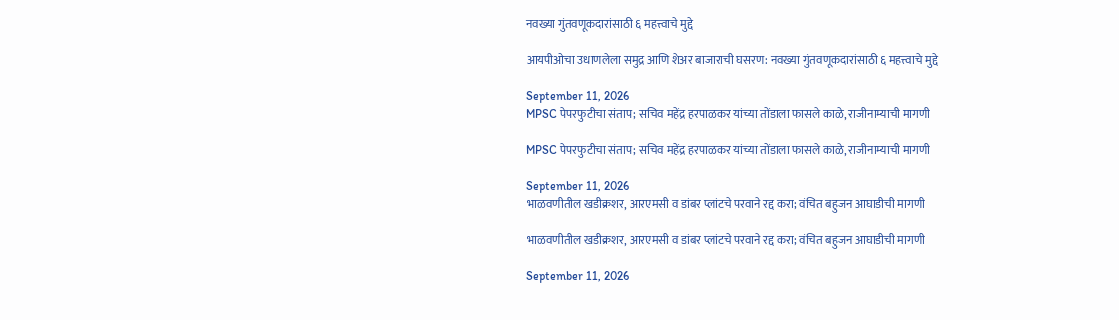नवख्या गुंतवणूकदारांसाठी ६ महत्त्वाचे मुद्दे

आयपीओचा उधाणलेला समुद्र आणि शेअर बाजाराची घसरण: नवख्या गुंतवणूकदारांसाठी ६ महत्त्वाचे मुद्दे

September 11, 2026
MPSC पेपरफुटीचा संताप; सचिव महेंद्र हरपाळकर यांच्या तोंडाला फासले काळे, राजीनाम्याची मागणी

MPSC पेपरफुटीचा संताप; सचिव महेंद्र हरपाळकर यांच्या तोंडाला फासले काळे, राजीनाम्याची मागणी

September 11, 2026
भाळवणीतील खडीक्रशर, आरएमसी व डांबर प्लांटचे परवाने रद्द करा; वंचित बहुजन आघाडीची मागणी

भाळवणीतील खडीक्रशर, आरएमसी व डांबर प्लांटचे परवाने रद्द करा; वंचित बहुजन आघाडीची मागणी

September 11, 2026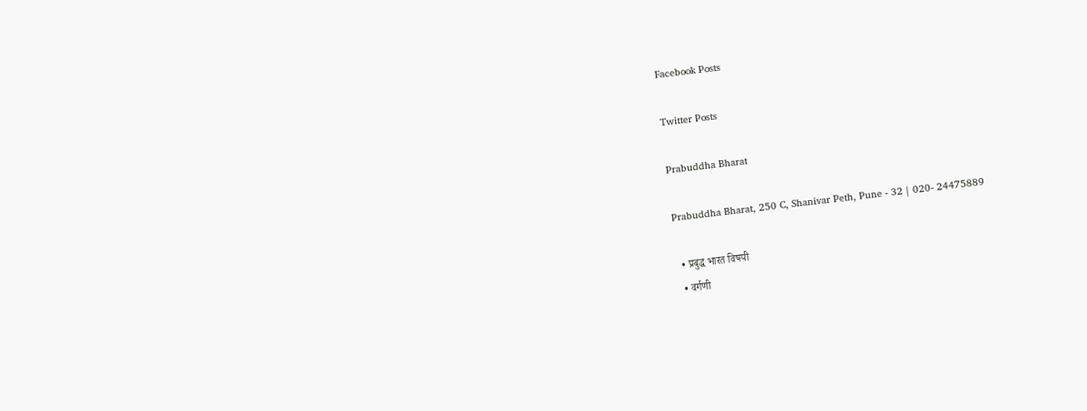Facebook Posts

Twitter Posts

Prabuddha Bharat

Prabuddha Bharat, 250 C, Shanivar Peth, Pune - 32 | 020- 24475889

  • प्रबुद्ध भारत विषयी
  • वर्गणी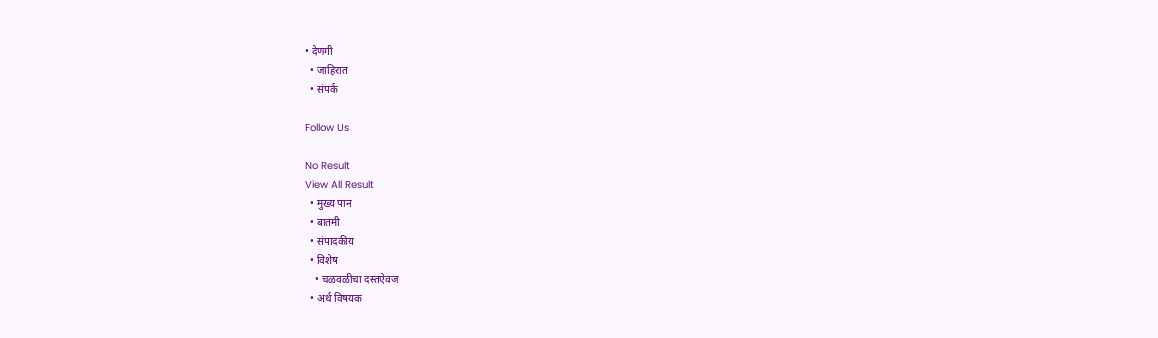• देणगी
  • जाहिरात
  • संपर्क

Follow Us

No Result
View All Result
  • मुख्य पान
  • बातमी
  • संपादकीय
  • विशेष
    • चळवळीचा दस्तऐवज
  • अर्थ विषयक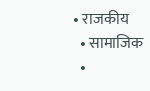• राजकीय
  • सामाजिक
  •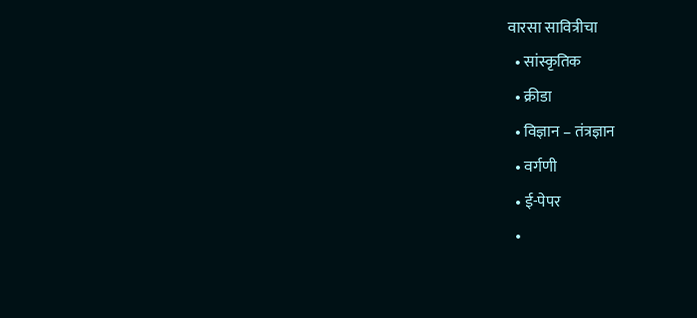वारसा सावित्रीचा
  • सांस्कृतिक
  • क्रीडा
  • विज्ञान – तंत्रज्ञान
  • वर्गणी
  • ई-पेपर
  •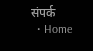संपर्क
  • Home